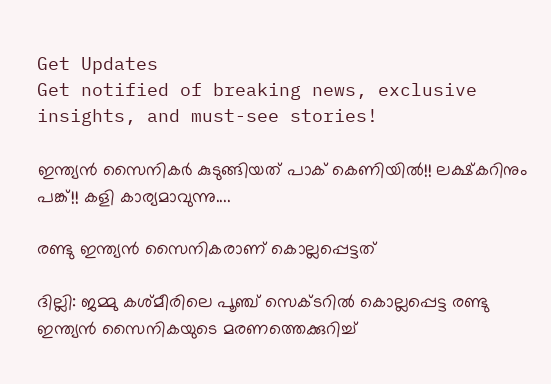Get Updates
Get notified of breaking news, exclusive insights, and must-see stories!

ഇന്ത്യന്‍ സൈനികര്‍ കുടുങ്ങിയത് പാക് കെണിയില്‍!! ലക്ഷ്കറിനും പങ്ക്!! കളി കാര്യമാവുന്നു....

രണ്ടു ഇന്ത്യന്‍ സൈനികരാണ് കൊല്ലപ്പെട്ടത്

ദില്ലി: ജമ്മു കശ്മീരിലെ പൂഞ്ച് സെക്ടറില്‍ കൊല്ലപ്പെട്ട രണ്ടു ഇന്ത്യന്‍ സൈനികയുടെ മരണത്തെക്കുറിച്ച്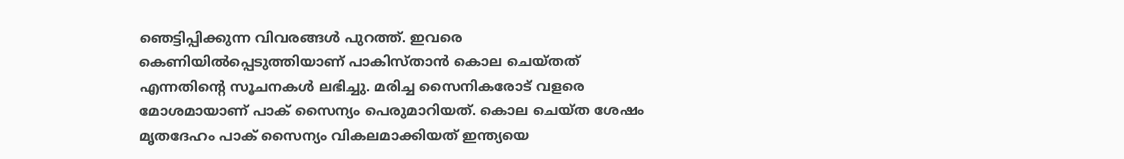ഞെട്ടിപ്പിക്കുന്ന വിവരങ്ങള്‍ പുറത്ത്. ഇവരെ കെണിയില്‍പ്പെടുത്തിയാണ് പാകിസ്താന്‍ കൊല ചെയ്തത് എന്നതിന്റെ സൂചനകള്‍ ലഭിച്ചു. മരിച്ച സൈനികരോട് വളരെ മോശമായാണ് പാക് സൈന്യം പെരുമാറിയത്. കൊല ചെയ്ത ശേഷം മൃതദേഹം പാക് സൈന്യം വികലമാക്കിയത് ഇന്ത്യയെ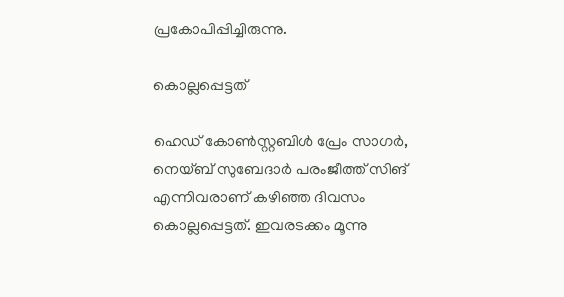പ്രകോപിപ്പിച്ചിരുന്നു.

കൊല്ലപ്പെട്ടത്

ഹെഡ് കോണ്‍സ്റ്റബിള്‍ പ്രേം സാഗര്‍, നെയ്ബ് സുബേദാര്‍ പരംജീത്ത് സിങ് എന്നിവരാണ് കഴിഞ്ഞ ദിവസം കൊല്ലപ്പെട്ടത്. ഇവരടക്കം മൂന്നു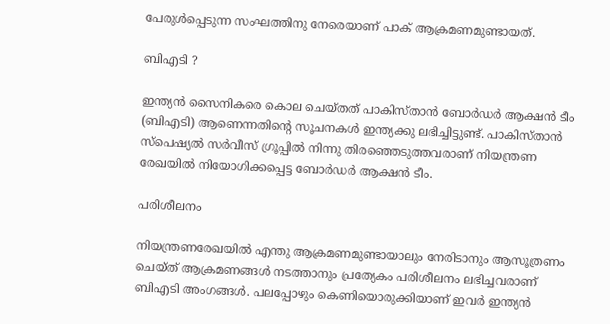പേരുള്‍പ്പെടുന്ന സംഘത്തിനു നേരെയാണ് പാക് ആക്രമണമുണ്ടായത്.

ബിഎടി ?

ഇന്ത്യന്‍ സൈനികരെ കൊല ചെയ്തത് പാകിസ്താന്‍ ബോര്‍ഡര്‍ ആക്ഷന്‍ ടീം (ബിഎടി) ആണെന്നതിന്റെ സൂചനകള്‍ ഇന്ത്യക്കു ലഭിച്ചിട്ടുണ്ട്. പാകിസ്താന്‍ സ്‌പെഷ്യല്‍ സര്‍വീസ് ഗ്രൂപ്പില്‍ നിന്നു തിരഞ്ഞെടുത്തവരാണ് നിയന്ത്രണ രേഖയില്‍ നിയോഗിക്കപ്പെട്ട ബോര്‍ഡര്‍ ആക്ഷന്‍ ടീം.

പരിശീലനം

നിയന്ത്രണരേഖയില്‍ എന്തു ആക്രമണമുണ്ടായാലും നേരിടാനും ആസൂത്രണം ചെയ്ത് ആക്രമണങ്ങള്‍ നടത്താനും പ്രത്യേകം പരിശീലനം ലഭിച്ചവരാണ് ബിഎടി അംഗങ്ങള്‍. പലപ്പോഴും കെണിയൊരുക്കിയാണ് ഇവര്‍ ഇന്ത്യന്‍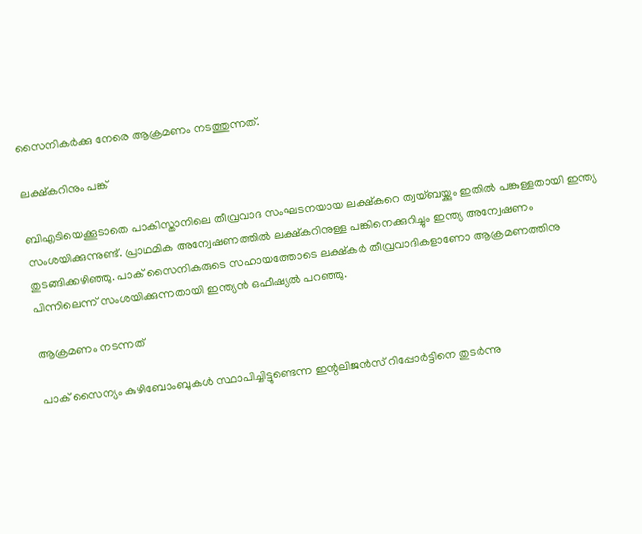സൈനികര്‍ക്കു നേരെ ആക്രമണം നടത്തുന്നത്.

ലക്ഷ്‌കറിനും പങ്ക്

ബിഎടിയെക്കൂടാതെ പാകിസ്താനിലെ തീവ്രവാദ സംഘടനയായ ലക്ഷ്‌കറെ ത്വയ്ബയ്ക്കും ഇതില്‍ പങ്കുള്ളതായി ഇന്ത്യ സംശയിക്കുന്നുണ്ട്. പ്രാഥമിക അന്വേഷണത്തില്‍ ലക്ഷ്‌കറിനുള്ള പങ്കിനെക്കുറിച്ചും ഇന്ത്യ അന്വേഷണം തുടങ്ങിക്കഴിഞ്ഞു. പാക് സൈനികരുടെ സഹായത്തോടെ ലക്ഷ്‌കര്‍ തീവ്രവാദികളാണോ ആക്രമണത്തിനു പിന്നിലെന്ന് സംശയിക്കുന്നതായി ഇന്ത്യന്‍ ഒഫീഷ്യല്‍ പറഞ്ഞു.

ആക്രമണം നടന്നത്

പാക് സൈന്യം കുഴിബോംബുകള്‍ സ്ഥാപിച്ചിട്ടുണ്ടെന്ന ഇന്റലിജന്‍സ് റിപ്പോര്‍ട്ടിനെ തുടര്‍ന്നു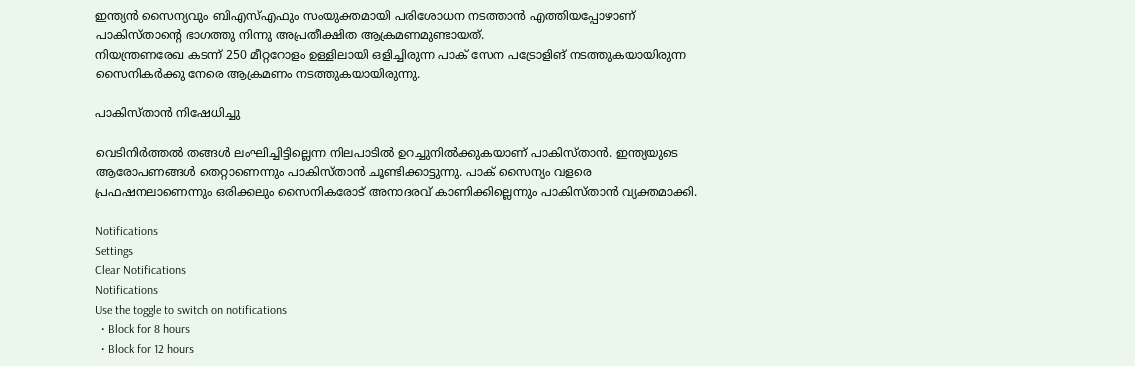ഇന്ത്യന്‍ സൈന്യവും ബിഎസ്എഫും സംയുക്തമായി പരിശോധന നടത്താന്‍ എത്തിയപ്പോഴാണ് പാകിസ്താന്റെ ഭാഗത്തു നിന്നു അപ്രതീക്ഷിത ആക്രമണമുണ്ടായത്.
നിയന്ത്രണരേഖ കടന്ന് 250 മീറ്ററോളം ഉള്ളിലായി ഒളിച്ചിരുന്ന പാക് സേന പട്രോളിങ് നടത്തുകയായിരുന്ന സൈനികര്‍ക്കു നേരെ ആക്രമണം നടത്തുകയായിരുന്നു.

പാകിസ്താന്‍ നിഷേധിച്ചു

വെടിനിര്‍ത്തല്‍ തങ്ങള്‍ ലംഘിച്ചിട്ടില്ലെന്ന നിലപാടില്‍ ഉറച്ചുനില്‍ക്കുകയാണ് പാകിസ്താന്‍. ഇന്ത്യയുടെ ആരോപണങ്ങള്‍ തെറ്റാണെന്നും പാകിസ്താന്‍ ചൂണ്ടിക്കാട്ടുന്നു. പാക് സൈന്യം വളരെ പ്രഫഷനലാണെന്നും ഒരിക്കലും സൈനികരോട് അനാദരവ് കാണിക്കില്ലെന്നും പാകിസ്താന്‍ വ്യക്തമാക്കി.

Notifications
Settings
Clear Notifications
Notifications
Use the toggle to switch on notifications
  • Block for 8 hours
  • Block for 12 hours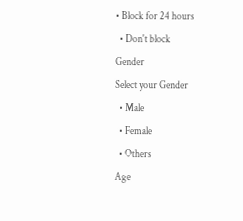• Block for 24 hours
  • Don't block
Gender
Select your Gender
  • Male
  • Female
  • Others
Age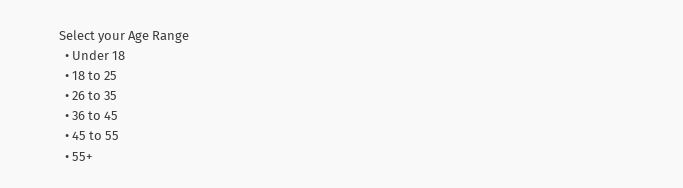Select your Age Range
  • Under 18
  • 18 to 25
  • 26 to 35
  • 36 to 45
  • 45 to 55
  • 55+